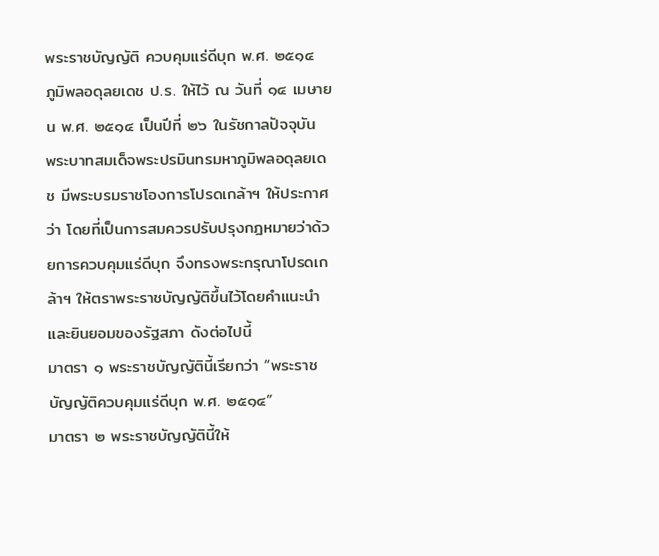พระราชบัญญัติ ควบคุมแร่ดีบุก พ.ศ. ๒๕๑๔
ภูมิพลอดุลยเดช ป.ร. ให้ไว้ ณ วันที่ ๑๔ เมษายน พ.ศ. ๒๕๑๔ เป็นปีที่ ๒๖ ในรัชกาลปัจจุบัน
พระบาทสมเด็จพระปรมินทรมหาภูมิพลอดุลยเดช มีพระบรมราชโองการโปรดเกล้าฯ ให้ประกาศว่า โดยที่เป็นการสมควรปรับปรุงกฎหมายว่าด้วยการควบคุมแร่ดีบุก จึงทรงพระกรุณาโปรดเกล้าฯ ให้ตราพระราชบัญญัติขึ้นไว้โดยคำแนะนำและยินยอมของรัฐสภา ดังต่อไปนี้
มาตรา ๑ พระราชบัญญัตินี้เรียกว่า “พระราชบัญญัติควบคุมแร่ดีบุก พ.ศ. ๒๕๑๔”
มาตรา ๒ พระราชบัญญัตินี้ให้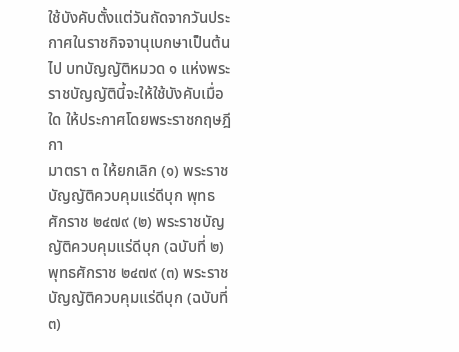ใช้บังคับตั้งแต่วันถัดจากวันประกาศในราชกิจจานุเบกษาเป็นต้นไป บทบัญญัติหมวด ๑ แห่งพระราชบัญญัตินี้จะให้ใช้บังคับเมื่อใด ให้ประกาศโดยพระราชกฤษฎีกา
มาตรา ๓ ให้ยกเลิก (๑) พระราชบัญญัติควบคุมแร่ดีบุก พุทธศักราช ๒๔๗๙ (๒) พระราชบัญญัติควบคุมแร่ดีบุก (ฉบับที่ ๒) พุทธศักราช ๒๔๗๙ (๓) พระราชบัญญัติควบคุมแร่ดีบุก (ฉบับที่ ๓)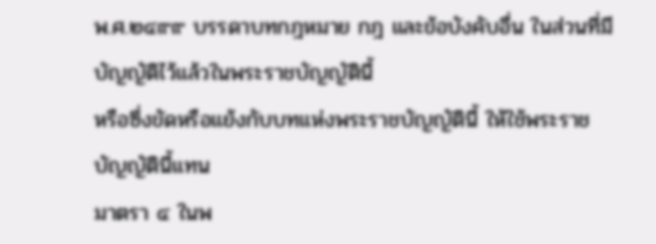พ.ศ.๒๔๙๙ บรรดาบทกฎหมาย กฎ และข้อบังคับอื่น ในส่วนที่มีบัญญัติไว้แล้วในพระราชบัญญัตินี้
หรือซึ่งขัดหรือแย้งกับบทแห่งพระราชบัญญัตินี้ ให้ใช้พระราชบัญญัตินี้แทน
มาตรา ๔ ในพ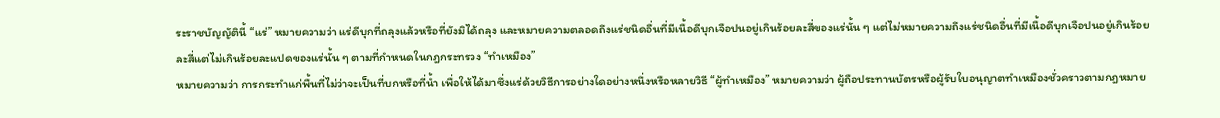ระราชบัญญัตินี้ “แร่” หมายความว่า แร่ดีบุกที่ถลุงแล้วหรือที่ยังมิได้ถลุง และหมายความตลอดถึงแร่ชนิดอื่นที่มีเนื้อดีบุกเจือปนอยู่เกินร้อยละสี่ของแร่นั้น ๆ แต่ไม่หมายความถึงแร่ชนิดอื่นที่มีเนื้อดีบุกเจือปนอยู่เกินร้อยละสี่แต่ไม่เกินร้อยละแปดของแร่นั้น ๆ ตามที่กำหนดในกฎกระทรวง “ทำเหมือง”
หมายความว่า การกระทำแก่พื้นที่ไม่ว่าจะเป็นที่บกหรือที่น้ำ เพื่อให้ได้มาซึ่งแร่ด้วยวิธีการอย่างใดอย่างหนึ่งหรือหลายวิธี “ผู้ทำเหมือง” หมายความว่า ผู้ถือประทานบัตรหรือผู้รับใบอนุญาตทำเหมืองชั่วคราวตามกฎหมาย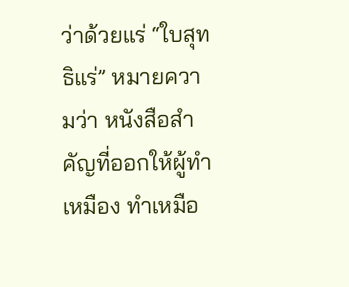ว่าด้วยแร่ “ใบสุทธิแร่” หมายความว่า หนังสือสำคัญที่ออกให้ผู้ทำเหมือง ทำเหมือ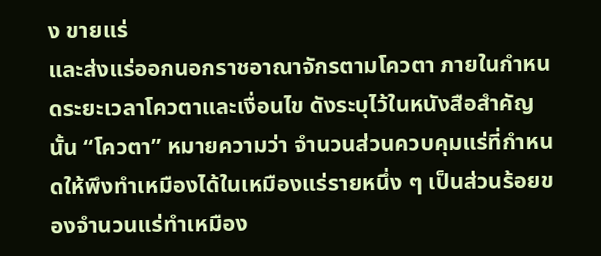ง ขายแร่
และส่งแร่ออกนอกราชอาณาจักรตามโควตา ภายในกำหนดระยะเวลาโควตาและเงื่อนไข ดังระบุไว้ในหนังสือสำคัญนั้น “โควตา” หมายความว่า จำนวนส่วนควบคุมแร่ที่กำหนดให้พึงทำเหมืองได้ในเหมืองแร่รายหนึ่ง ๆ เป็นส่วนร้อยของจำนวนแร่ทำเหมือง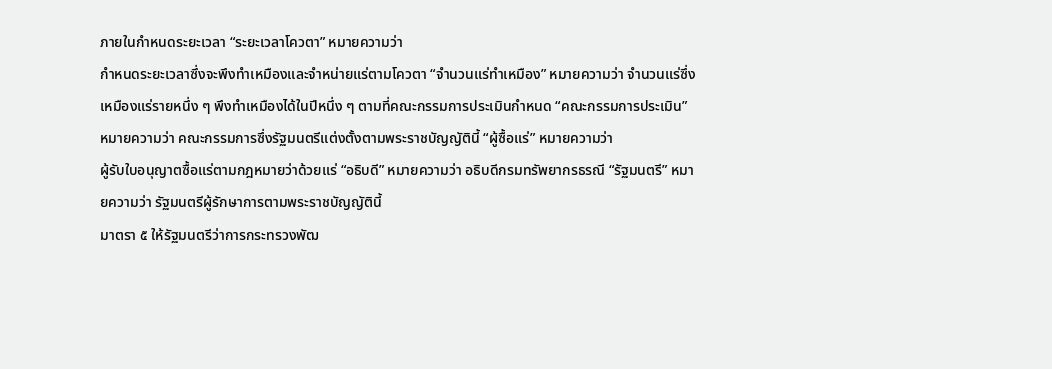ภายในกำหนดระยะเวลา “ระยะเวลาโควตา” หมายความว่า
กำหนดระยะเวลาซึ่งจะพึงทำเหมืองและจำหน่ายแร่ตามโควตา “จำนวนแร่ทำเหมือง” หมายความว่า จำนวนแร่ซึ่งเหมืองแร่รายหนึ่ง ๆ พึงทำเหมืองได้ในปีหนึ่ง ๆ ตามที่คณะกรรมการประเมินกำหนด “คณะกรรมการประเมิน” หมายความว่า คณะกรรมการซึ่งรัฐมนตรีแต่งตั้งตามพระราชบัญญัตินี้ “ผู้ซื้อแร่” หมายความว่า
ผู้รับใบอนุญาตซื้อแร่ตามกฎหมายว่าด้วยแร่ “อธิบดี” หมายความว่า อธิบดีกรมทรัพยากรธรณี “รัฐมนตรี” หมายความว่า รัฐมนตรีผู้รักษาการตามพระราชบัญญัตินี้
มาตรา ๕ ให้รัฐมนตรีว่าการกระทรวงพัฒ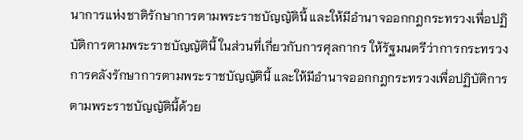นาการแห่งชาติรักษาการตามพระราชบัญญัตินี้ และให้มีอำนาจออกกฎกระทรวงเพื่อปฏิบัติการตามพระราชบัญญัตินี้ ในส่วนที่เกี่ยวกับการศุลกากร ให้รัฐมนตรีว่าการกระทรวงการคลังรักษาการตามพระราชบัญญัตินี้ และให้มีอำนาจออกกฎกระทรวงเพื่อปฏิบัติการตามพระราชบัญญัตินี้ด้วย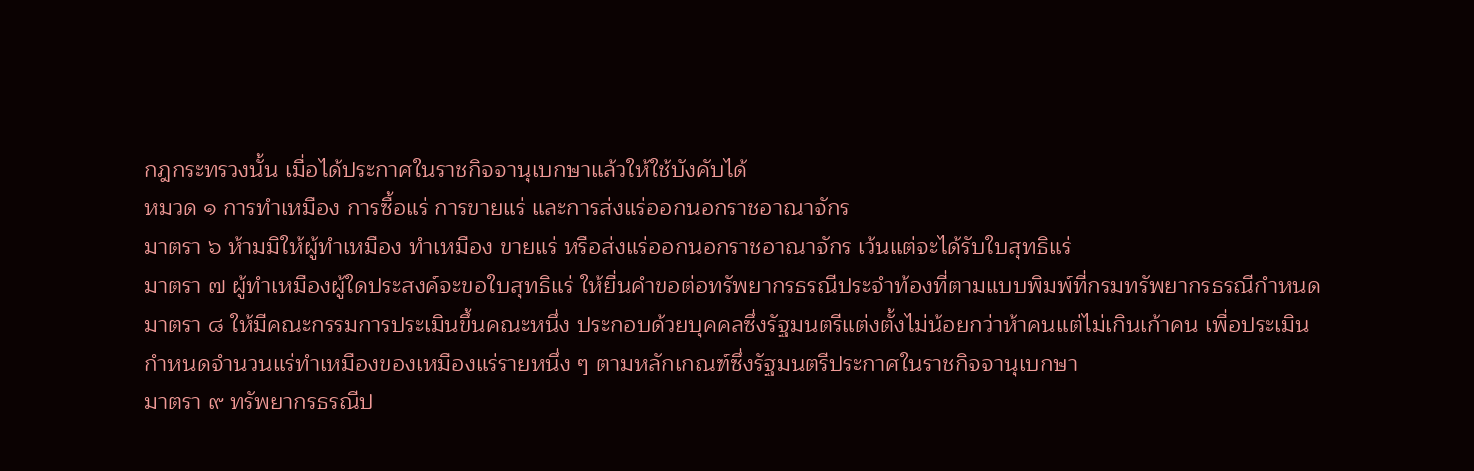กฎกระทรวงนั้น เมื่อได้ประกาศในราชกิจจานุเบกษาแล้วให้ใช้บังคับได้
หมวด ๑ การทำเหมือง การซื้อแร่ การขายแร่ และการส่งแร่ออกนอกราชอาณาจักร
มาตรา ๖ ห้ามมิให้ผู้ทำเหมือง ทำเหมือง ขายแร่ หรือส่งแร่ออกนอกราชอาณาจักร เว้นแต่จะได้รับใบสุทธิแร่
มาตรา ๗ ผู้ทำเหมืองผู้ใดประสงค์จะขอใบสุทธิแร่ ให้ยื่นคำขอต่อทรัพยากรธรณีประจำท้องที่ตามแบบพิมพ์ที่กรมทรัพยากรธรณีกำหนด
มาตรา ๘ ให้มีคณะกรรมการประเมินขึ้นคณะหนึ่ง ประกอบด้วยบุคคลซึ่งรัฐมนตรีแต่งตั้งไม่น้อยกว่าห้าคนแต่ไม่เกินเก้าคน เพื่อประเมินกำหนดจำนวนแร่ทำเหมืองของเหมืองแร่รายหนึ่ง ๆ ตามหลักเกณฑ์ซึ่งรัฐมนตรีประกาศในราชกิจจานุเบกษา
มาตรา ๙ ทรัพยากรธรณีป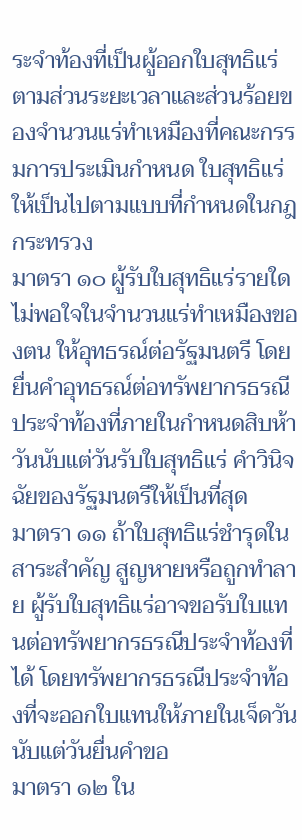ระจำท้องที่เป็นผู้ออกใบสุทธิแร่ตามส่วนระยะเวลาและส่วนร้อยของจำนวนแร่ทำเหมืองที่คณะกรรมการประเมินกำหนด ใบสุทธิแร่ให้เป็นไปตามแบบที่กำหนดในกฎกระทรวง
มาตรา ๑๐ ผู้รับใบสุทธิแร่รายใดไม่พอใจในจำนวนแร่ทำเหมืองของตน ให้อุทธรณ์ต่อรัฐมนตรี โดยยื่นคำอุทธรณ์ต่อทรัพยากรธรณีประจำท้องที่ภายในกำหนดสิบห้าวันนับแต่วันรับใบสุทธิแร่ คำวินิจฉัยของรัฐมนตรีให้เป็นที่สุด
มาตรา ๑๑ ถ้าใบสุทธิแร่ชำรุดในสาระสำคัญ สูญหายหรือถูกทำลาย ผู้รับใบสุทธิแร่อาจขอรับใบแทนต่อทรัพยากรธรณีประจำท้องที่ได้ โดยทรัพยากรธรณีประจำท้องที่จะออกใบแทนให้ภายในเจ็ดวันนับแต่วันยื่นคำขอ
มาตรา ๑๒ ใน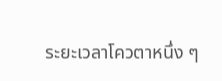ระยะเวลาโควตาหนึ่ง ๆ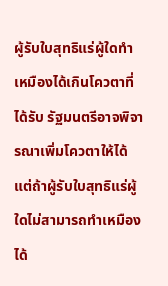ผู้รับใบสุทธิแร่ผู้ใดทำเหมืองได้เกินโควตาที่ได้รับ รัฐมนตรีอาจพิจารณาเพิ่มโควตาให้ได้ แต่ถ้าผู้รับใบสุทธิแร่ผู้ใดไม่สามารถทำเหมืองได้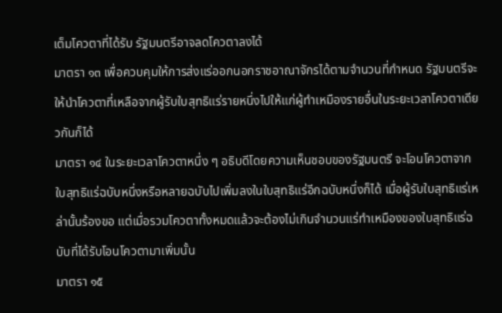เต็มโควตาที่ได้รับ รัฐมนตรีอาจลดโควตาลงได้
มาตรา ๑๓ เพื่อควบคุมให้การส่งแร่ออกนอกราชอาณาจักรได้ตามจำนวนที่กำหนด รัฐมนตรีจะให้นำโควตาที่เหลือจากผู้รับใบสุทธิแร่รายหนึ่งไปให้แก่ผู้ทำเหมืองรายอื่นในระยะเวลาโควตาเดียวกันก็ได้
มาตรา ๑๔ ในระยะเวลาโควตาหนึ่ง ๆ อธิบดีโดยความเห็นชอบของรัฐมนตรี จะโอนโควตาจากใบสุทธิแร่ฉบับหนึ่งหรือหลายฉบับไปเพิ่มลงในใบสุทธิแร่อีกฉบับหนึ่งก็ได้ เมื่อผู้รับใบสุทธิแร่เหล่านั้นร้องขอ แต่เมื่อรวมโควตาทั้งหมดแล้วจะต้องไม่เกินจำนวนแร่ทำเหมืองของใบสุทธิแร่ฉบับที่ได้รับโอนโควตามาเพิ่มนั้น
มาตรา ๑๕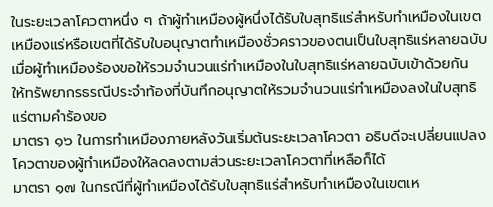ในระยะเวลาโควตาหนึ่ง ๆ ถ้าผู้ทำเหมืองผู้หนึ่งได้รับใบสุทธิแร่สำหรับทำเหมืองในเขตเหมืองแร่หรือเขตที่ได้รับใบอนุญาตทำเหมืองชั่วคราวของตนเป็นใบสุทธิแร่หลายฉบับ เมื่อผู้ทำเหมืองร้องขอให้รวมจำนวนแร่ทำเหมืองในใบสุทธิแร่หลายฉบับเข้าด้วยกัน
ให้ทรัพยากรธรณีประจำท้องที่บันทึกอนุญาตให้รวมจำนวนแร่ทำเหมืองลงในใบสุทธิแร่ตามคำร้องขอ
มาตรา ๑๖ ในการทำเหมืองภายหลังวันเริ่มต้นระยะเวลาโควตา อธิบดีจะเปลี่ยนแปลงโควตาของผู้ทำเหมืองให้ลดลงตามส่วนระยะเวลาโควตาที่เหลือก็ได้
มาตรา ๑๗ ในกรณีที่ผู้ทำเหมืองได้รับใบสุทธิแร่สำหรับทำเหมืองในเขตเห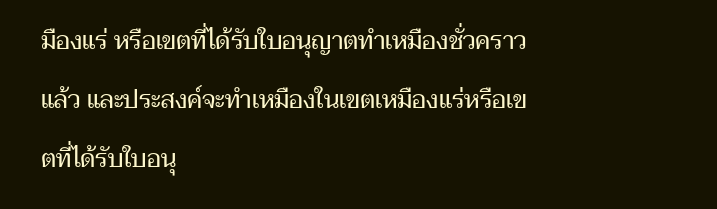มืองแร่ หรือเขตที่ได้รับใบอนุญาตทำเหมืองชั่วคราวแล้ว และประสงค์จะทำเหมืองในเขตเหมืองแร่หรือเขตที่ได้รับใบอนุ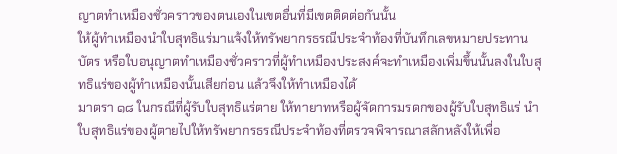ญาตทำเหมืองชั่วคราวของตนเองในเขตอื่นที่มีเขตติดต่อกันนั้น
ให้ผู้ทำเหมืองนำใบสุทธิแร่มาแจ้งให้ทรัพยากรธรณีประจำท้องที่บันทึกเลขหมายประทานบัตร หรือใบอนุญาตทำเหมืองชั่วคราวที่ผู้ทำเหมืองประสงค์จะทำเหมืองเพิ่มขึ้นนั้นลงในใบสุทธิแร่ของผู้ทำเหมืองนั้นเสียก่อน แล้วจึงให้ทำเหมืองได้
มาตรา ๑๘ ในกรณีที่ผู้รับใบสุทธิแร่ตาย ให้ทายาทหรือผู้จัดการมรดกของผู้รับใบสุทธิแร่ นำใบสุทธิแร่ของผู้ตายไปให้ทรัพยากรธรณีประจำท้องที่ตรวจพิจารณาสลักหลังให้เพื่อ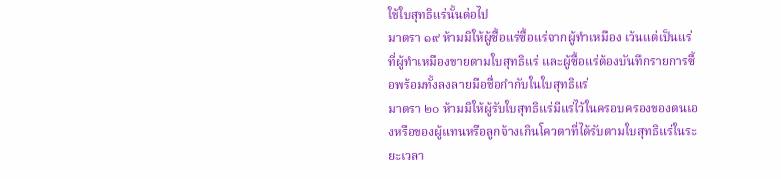ใช้ใบสุทธิแร่นั้นต่อไป
มาตรา ๑๙ ห้ามมิให้ผู้ซื้อแร่ซื้อแร่จากผู้ทำเหมือง เว้นแต่เป็นแร่ที่ผู้ทำเหมืองขายตามใบสุทธิแร่ และผู้ซื้อแร่ต้องบันทึกรายการซื้อพร้อมทั้งลงลายมือชื่อกำกับในใบสุทธิแร่
มาตรา ๒๐ ห้ามมิให้ผู้รับใบสุทธิแร่มีแร่ไว้ในครอบครองของตนเองหรือของผู้แทนหรือลูกจ้างเกินโควตาที่ได้รับตามใบสุทธิแร่ในระยะเวลา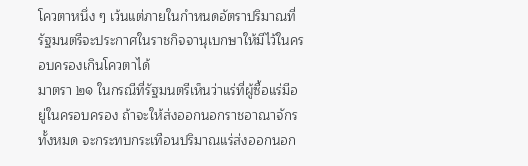โควตาหนึ่ง ๆ เว้นแต่ภายในกำหนดอัตราปริมาณที่รัฐมนตรีจะประกาศในราชกิจจานุเบกษาให้มีไว้ในครอบครองเกินโควตาได้
มาตรา ๒๑ ในกรณีที่รัฐมนตรีเห็นว่าแร่ที่ผู้ซื้อแร่มีอยู่ในครอบครอง ถ้าจะให้ส่งออกนอกราชอาณาจักรทั้งหมด จะกระทบกระเทือนปริมาณแร่ส่งออกนอก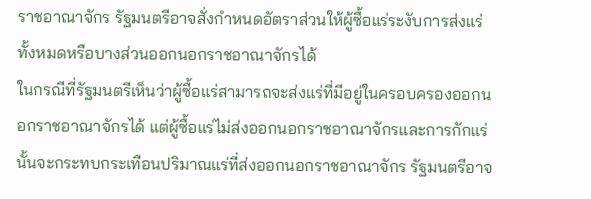ราชอาณาจักร รัฐมนตรีอาจสั่งกำหนดอัตราส่วนให้ผู้ซื้อแร่ระงับการส่งแร่ทั้งหมดหรือบางส่วนออกนอกราชอาณาจักรได้
ในกรณีที่รัฐมนตรีเห็นว่าผู้ซื้อแร่สามารถจะส่งแร่ที่มีอยู่ในครอบครองออกนอกราชอาณาจักรได้ แต่ผู้ซื้อแร่ไม่ส่งออกนอกราชอาณาจักรและการกักแร่นั้นจะกระทบกระเทือนปริมาณแร่ที่ส่งออกนอกราชอาณาจักร รัฐมนตรีอาจ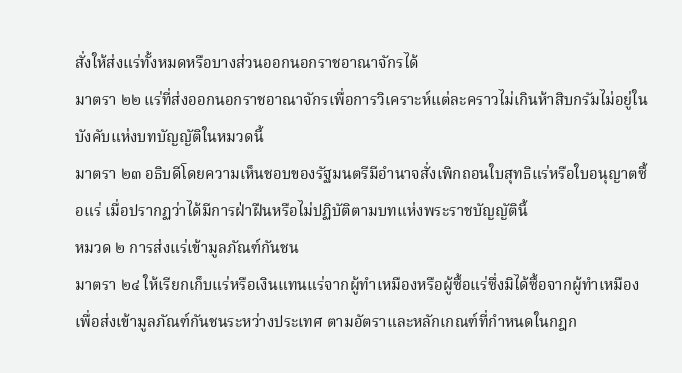สั่งให้ส่งแร่ทั้งหมดหรือบางส่วนออกนอกราชอาณาจักรได้
มาตรา ๒๒ แร่ที่ส่งออกนอกราชอาณาจักรเพื่อการวิเคราะห์แต่ละคราวไม่เกินห้าสิบกรัมไม่อยู่ในบังคับแห่งบทบัญญัติในหมวดนี้
มาตรา ๒๓ อธิบดีโดยความเห็นชอบของรัฐมนตรีมีอำนาจสั่งเพิกถอนใบสุทธิแร่หรือใบอนุญาตซื้อแร่ เมื่อปรากฏว่าได้มีการฝ่าฝืนหรือไม่ปฏิบัติตามบทแห่งพระราชบัญญัตินี้
หมวด ๒ การส่งแร่เข้ามูลภัณฑ์กันชน
มาตรา ๒๔ ให้เรียกเก็บแร่หรือเงินแทนแร่จากผู้ทำเหมืองหรือผู้ซื้อแร่ซึ่งมิได้ซื้อจากผู้ทำเหมือง เพื่อส่งเข้ามูลภัณฑ์กันชนระหว่างประเทศ ตามอัตราและหลักเกณฑ์ที่กำหนดในกฎก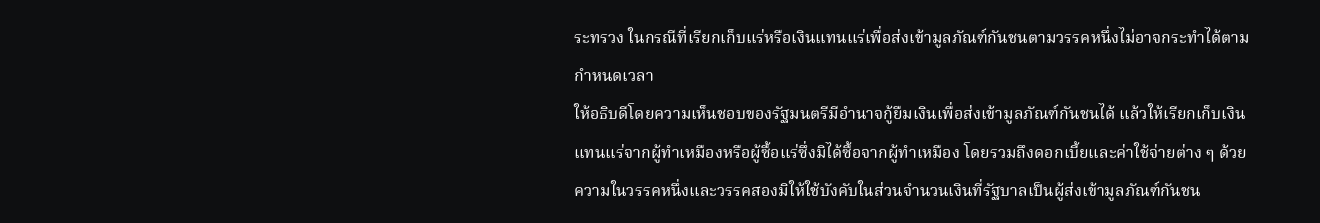ระทรวง ในกรณีที่เรียกเก็บแร่หรือเงินแทนแร่เพื่อส่งเข้ามูลภัณฑ์กันชนตามวรรคหนึ่งไม่อาจกระทำได้ตามกำหนดเวลา
ให้อธิบดีโดยความเห็นชอบของรัฐมนตรีมีอำนาจกู้ยืมเงินเพื่อส่งเข้ามูลภัณฑ์กันชนได้ แล้วให้เรียกเก็บเงินแทนแร่จากผู้ทำเหมืองหรือผู้ซื้อแร่ซึ่งมิได้ซื้อจากผู้ทำเหมือง โดยรวมถึงดอกเบี้ยและค่าใช้จ่ายต่าง ๆ ด้วย
ความในวรรคหนึ่งและวรรคสองมิให้ใช้บังคับในส่วนจำนวนเงินที่รัฐบาลเป็นผู้ส่งเข้ามูลภัณฑ์กันชน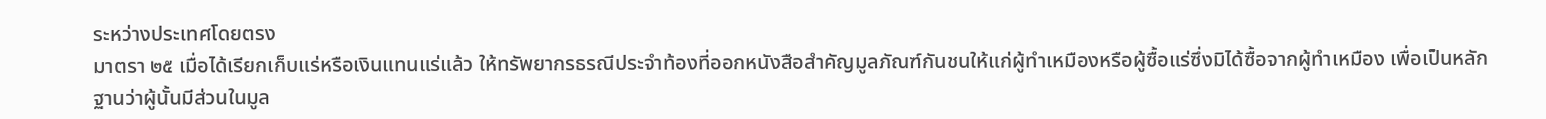ระหว่างประเทศโดยตรง
มาตรา ๒๕ เมื่อได้เรียกเก็บแร่หรือเงินแทนแร่แล้ว ให้ทรัพยากรธรณีประจำท้องที่ออกหนังสือสำคัญมูลภัณฑ์กันชนให้แก่ผู้ทำเหมืองหรือผู้ซื้อแร่ซึ่งมิได้ซื้อจากผู้ทำเหมือง เพื่อเป็นหลักฐานว่าผู้นั้นมีส่วนในมูล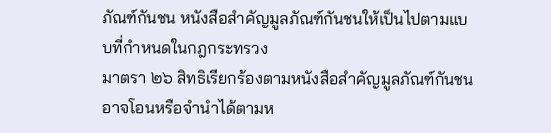ภัณฑ์กันชน หนังสือสำคัญมูลภัณฑ์กันชนให้เป็นไปตามแบบที่กำหนดในกฎกระทรวง
มาตรา ๒๖ สิทธิเรียกร้องตามหนังสือสำคัญมูลภัณฑ์กันชนอาจโอนหรือจำนำได้ตามห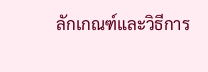ลักเกณฑ์และวิธีการ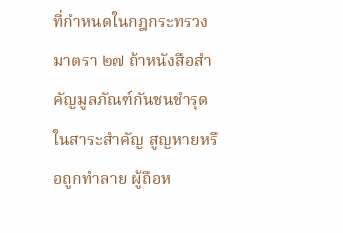ที่กำหนดในกฎกระทรวง
มาตรา ๒๗ ถ้าหนังสือสำคัญมูลภัณฑ์กันชนชำรุดในสาระสำคัญ สูญหายหรือถูกทำลาย ผู้ถือห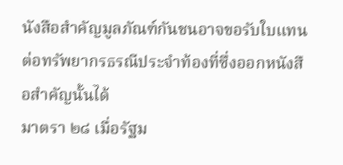นังสือสำคัญมูลภัณฑ์กันชนอาจขอรับใบแทนต่อทรัพยากรธรณีประจำท้องที่ซึ่งออกหนังสือสำคัญนั้นได้
มาตรา ๒๘ เมื่อรัฐม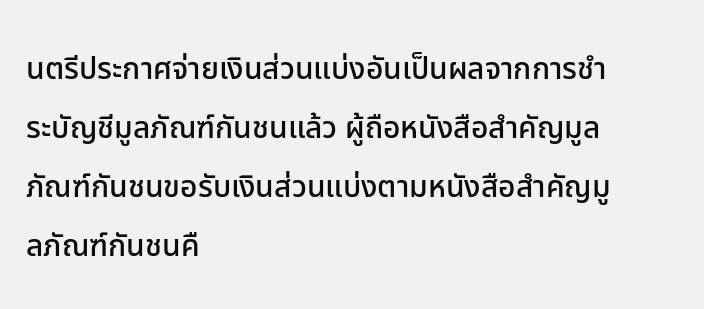นตรีประกาศจ่ายเงินส่วนแบ่งอันเป็นผลจากการชำระบัญชีมูลภัณฑ์กันชนแล้ว ผู้ถือหนังสือสำคัญมูลภัณฑ์กันชนขอรับเงินส่วนแบ่งตามหนังสือสำคัญมูลภัณฑ์กันชนคื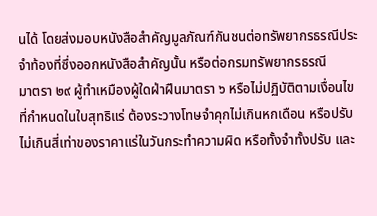นได้ โดยส่งมอบหนังสือสำคัญมูลภัณฑ์กันชนต่อทรัพยากรธรณีประจำท้องที่ซึ่งออกหนังสือสำคัญนั้น หรือต่อกรมทรัพยากรธรณี
มาตรา ๒๙ ผู้ทำเหมืองผู้ใดฝ่าฝืนมาตรา ๖ หรือไม่ปฏิบัติตามเงื่อนไขที่กำหนดในใบสุทธิแร่ ต้องระวางโทษจำคุกไม่เกินหกเดือน หรือปรับไม่เกินสี่เท่าของราคาแร่ในวันกระทำความผิด หรือทั้งจำทั้งปรับ และ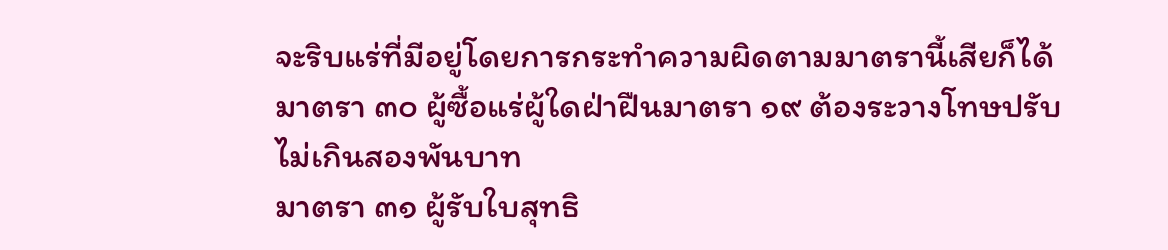จะริบแร่ที่มีอยู่โดยการกระทำความผิดตามมาตรานี้เสียก็ได้
มาตรา ๓๐ ผู้ซื้อแร่ผู้ใดฝ่าฝืนมาตรา ๑๙ ต้องระวางโทษปรับไม่เกินสองพันบาท
มาตรา ๓๑ ผู้รับใบสุทธิ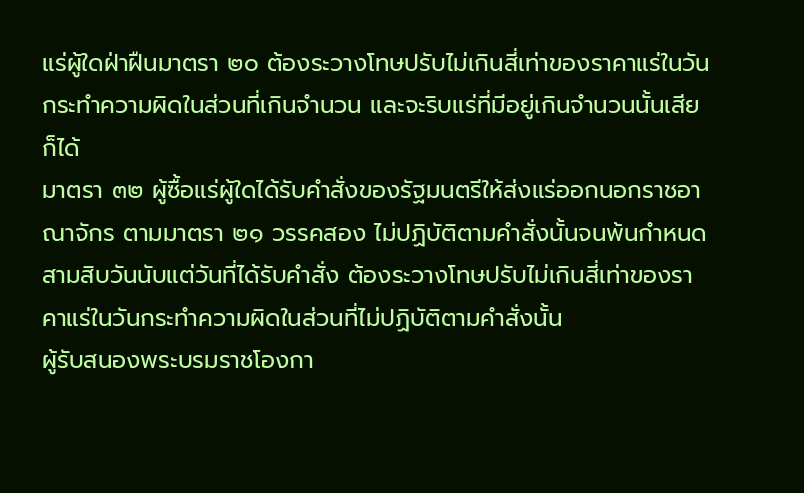แร่ผู้ใดฝ่าฝืนมาตรา ๒๐ ต้องระวางโทษปรับไม่เกินสี่เท่าของราคาแร่ในวันกระทำความผิดในส่วนที่เกินจำนวน และจะริบแร่ที่มีอยู่เกินจำนวนนั้นเสียก็ได้
มาตรา ๓๒ ผู้ซื้อแร่ผู้ใดได้รับคำสั่งของรัฐมนตรีให้ส่งแร่ออกนอกราชอาณาจักร ตามมาตรา ๒๑ วรรคสอง ไม่ปฏิบัติตามคำสั่งนั้นจนพ้นกำหนดสามสิบวันนับแต่วันที่ได้รับคำสั่ง ต้องระวางโทษปรับไม่เกินสี่เท่าของราคาแร่ในวันกระทำความผิดในส่วนที่ไม่ปฏิบัติตามคำสั่งนั้น
ผู้รับสนองพระบรมราชโองกา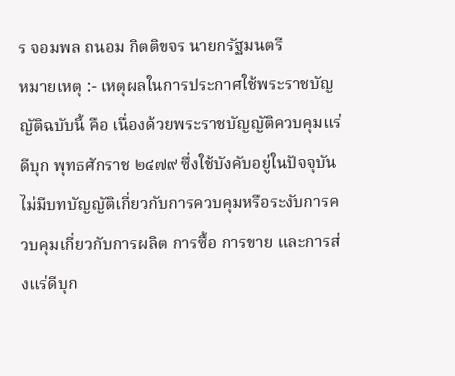ร จอมพล ถนอม กิตติขจร นายกรัฐมนตรี
หมายเหตุ :- เหตุผลในการประกาศใช้พระราชบัญญัติฉบับนี้ คือ เนื่องด้วยพระราชบัญญัติควบคุมแร่ดีบุก พุทธศักราช ๒๔๗๙ ซึ่งใช้บังคับอยู่ในปัจจุบันไม่มีบทบัญญัติเกี่ยวกับการควบคุมหรือระงับการควบคุมเกี่ยวกับการผลิต การซื้อ การขาย และการส่งแร่ดีบุก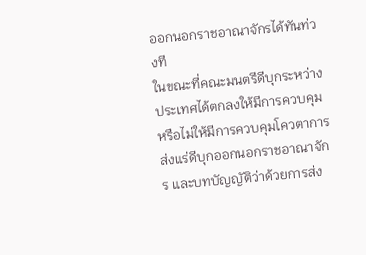ออกนอกราชอาณาจักรได้ทันท่วงที
ในขณะที่คณะมนตรีดีบุกระหว่างประเทศได้ตกลงให้มีการควบคุมหรือไม่ให้มีการควบคุมโควตาการส่งแร่ดีบุกออกนอกราชอาณาจักร และบทบัญญัติว่าด้วยการส่ง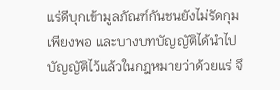แร่ดีบุกเข้ามูลภัณฑ์กันชนยังไม่รัดกุมเพียงพอ และบางบทบัญญัติได้นำไปบัญญัติไว้แล้วในกฎหมายว่าด้วยแร่ จึ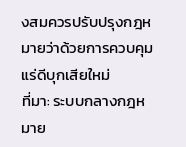งสมควรปรับปรุงกฎหมายว่าด้วยการควบคุมแร่ดีบุกเสียใหม่
ที่มา: ระบบกลางกฎหมาย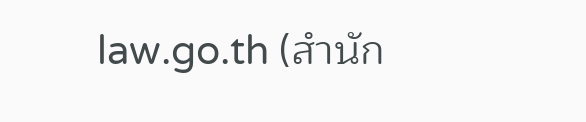law.go.th (สำนัก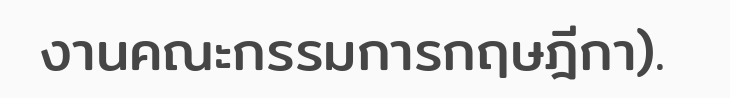งานคณะกรรมการกฤษฎีกา).